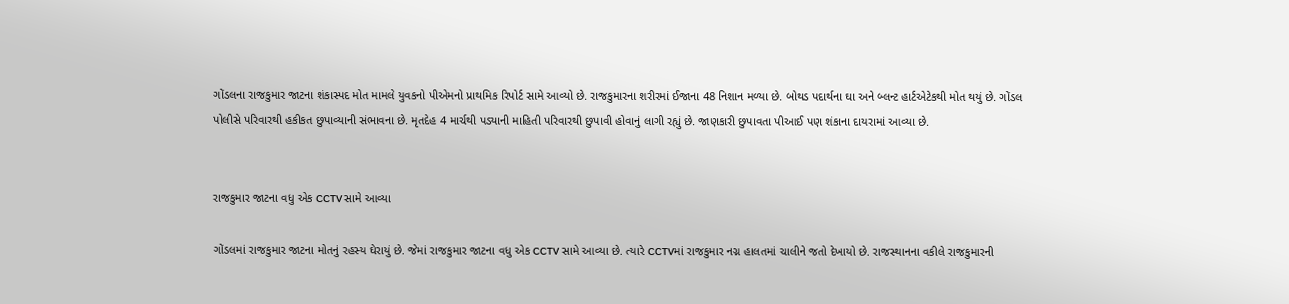ગોંડલના રાજકુમાર જાટના શંકાસ્પદ મોત મામલે યુવકનો પીએમનો પ્રાથમિક રિપોર્ટ સામે આવ્યો છે. રાજકુમારના શરીરમાં ઈજાના 48 નિશાન મળ્યા છે. બોથડ પદાર્થના ઘા અને બ્લન્ટ હાર્ટએટેકથી મોત થયું છે. ગોંડલ પોલીસે પરિવારથી હકીકત છુપાવ્યાની સંભાવના છે. મૃતદેહ 4 માર્ચથી પડ્યાની માહિતી પરિવારથી છુપાવી હોવાનું લાગી રહ્યું છે. જાણકારી છુપાવતા પીઆઈ પણ શંકાના દાયરામાં આવ્યા છે.


રાજકુમાર જાટના વધુ એક CCTV સામે આવ્યા

ગોંડલમાં રાજકુમાર જાટના મોતનું રહસ્ય ઘેરાયું છે. જેમાં રાજકુમાર જાટના વધુ એક CCTV સામે આવ્યા છે. ત્યારે CCTVમાં રાજકુમાર નગ્ન હાલતમાં ચાલીને જતો દેખાયો છે. રાજસ્થાનના વકીલે રાજકુમારની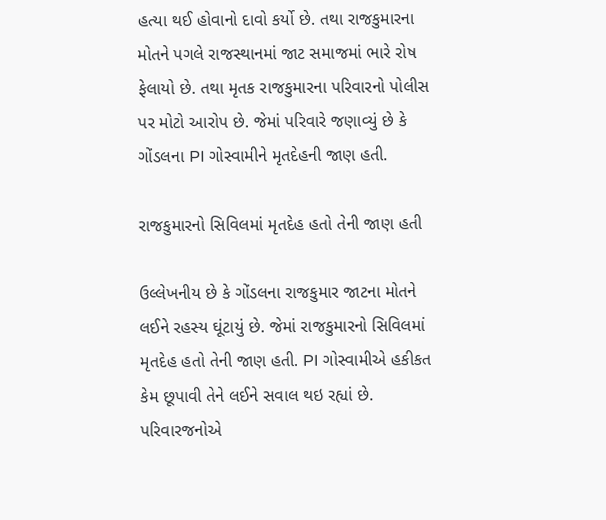હત્યા થઈ હોવાનો દાવો કર્યો છે. તથા રાજકુમારના મોતને પગલે રાજસ્થાનમાં જાટ સમાજમાં ભારે રોષ ફેલાયો છે. તથા મૃતક રાજકુમારના પરિવારનો પોલીસ પર મોટો આરોપ છે. જેમાં પરિવારે જણાવ્યું છે કે ગોંડલના PI ગોસ્વામીને મૃતદેહની જાણ હતી.

રાજકુમારનો સિવિલમાં મૃતદેહ હતો તેની જાણ હતી

ઉલ્લેખનીય છે કે ગોંડલના રાજકુમાર જાટના મોતને લઈને રહસ્ય ઘૂંટાયું છે. જેમાં રાજકુમારનો સિવિલમાં મૃતદેહ હતો તેની જાણ હતી. PI ગોસ્વામીએ હકીકત કેમ છૂપાવી તેને લઈને સવાલ થઇ રહ્યાં છે. પરિવારજનોએ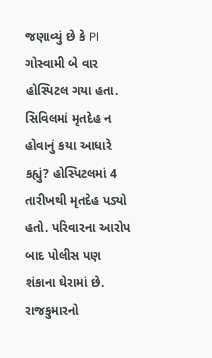જણાવ્યું છે કે PI ગોસ્વામી બે વાર હોસ્પિટલ ગયા હતા. સિવિલમાં મૃતદેહ ન હોવાનું કયા આધારે કહ્યું? હોસ્પિટલમાં 4 તારીખથી મૃતદેહ પડ્યો હતો. પરિવારના આરોપ બાદ પોલીસ પણ શંકાના ઘેરામાં છે. રાજકુમારનો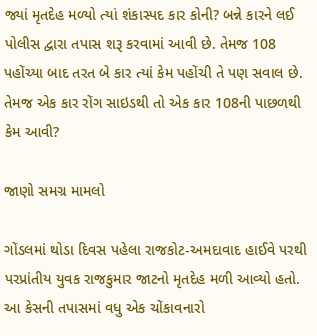જ્યાં મૃતદેહ મળ્યો ત્યાં શંકાસ્પદ કાર કોની? બન્ને કારને લઈ પોલીસ દ્વારા તપાસ શરૂ કરવામાં આવી છે. તેમજ 108 પહોંચ્યા બાદ તરત બે કાર ત્યાં કેમ પહોંચી તે પણ સવાલ છે. તેમજ એક કાર રોંગ સાઇડથી તો એક કાર 108ની પાછળથી કેમ આવી?

જાણો સમગ્ર મામલો

ગોંડલમાં થોડા દિવસ પહેલા રાજકોટ-અમદાવાદ હાઈવે પરથી પરપ્રાંતીય યુવક રાજકુમાર જાટનો મૃતદેહ મળી આવ્યો હતો. આ કેસની તપાસમાં વધુ એક ચોંકાવનારો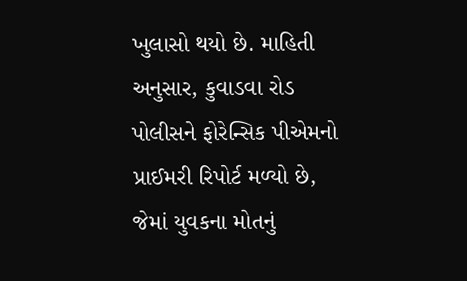ખુલાસો થયો છે. માહિતી અનુસાર, કુવાડવા રોડ પોલીસને ફોરેન્સિક પીએમનો પ્રાઈમરી રિપોર્ટ મળ્યો છે, જેમાં યુવકના મોતનું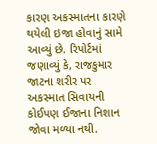કારણ અકસ્માતના કારણે થયેલી ઇજા હોવાનું સામે આવ્યું છે. રિપોર્ટમાં જણાવ્યું કે, રાજકુમાર જાટના શરીર પર અકસ્માત સિવાયની કોઈપણ ઈજાના નિશાન જોવા મળ્યા નથી.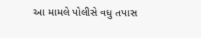આ મામલે પોલીસે વધુ તપાસ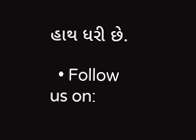હાથ ધરી છે.

  • Follow us on: